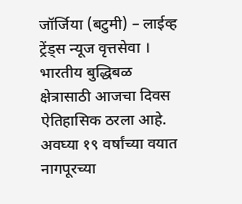जॉर्जिया (बटुमी) – लाईव्ह ट्रेंड्स न्यूज वृत्तसेवा । भारतीय बुद्धिबळ क्षेत्रासाठी आजचा दिवस ऐतिहासिक ठरला आहे. अवघ्या १९ वर्षांच्या वयात नागपूरच्या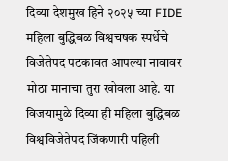दिव्या देशमुख हिने २०२५ च्या FIDE महिला बुद्धिबळ विश्वचषक स्पर्धेचे विजेतेपद पटकावत आपल्या नावावर मोठा मानाचा तुरा खोवला आहे. या विजयामुळे दिव्या ही महिला बुद्धिबळ विश्वविजेतेपद जिंकणारी पहिली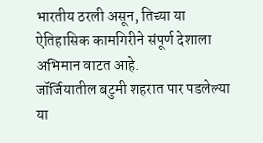भारतीय ठरली असून, तिच्या या ऐतिहासिक कामगिरीने संपूर्ण देशाला अभिमान वाटत आहे.
जॉर्जियातील बटुमी शहरात पार पडलेल्या या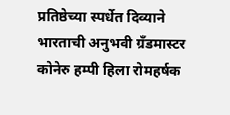प्रतिष्ठेच्या स्पर्धेत दिव्याने भारताची अनुभवी ग्रँडमास्टर कोनेरु हम्पी हिला रोमहर्षक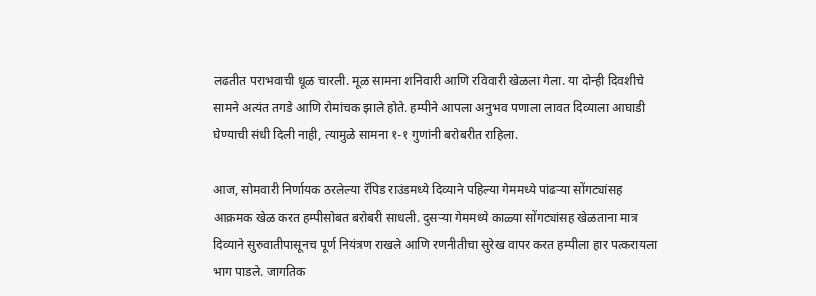लढतीत पराभवाची धूळ चारली. मूळ सामना शनिवारी आणि रविवारी खेळला गेला. या दोन्ही दिवशीचे सामने अत्यंत तगडे आणि रोमांचक झाले होते. हम्पीने आपला अनुभव पणाला लावत दिव्याला आघाडी घेण्याची संधी दिली नाही, त्यामुळे सामना १-१ गुणांनी बरोबरीत राहिला.

आज, सोमवारी निर्णायक ठरलेल्या रॅपिड राउंडमध्ये दिव्याने पहिल्या गेममध्ये पांढऱ्या सोंगट्यांसह आक्रमक खेळ करत हम्पीसोबत बरोबरी साधली. दुसऱ्या गेममध्ये काळ्या सोंगट्यांसह खेळताना मात्र दिव्याने सुरुवातीपासूनच पूर्ण नियंत्रण राखले आणि रणनीतीचा सुरेख वापर करत हम्पीला हार पत्करायला भाग पाडले. जागतिक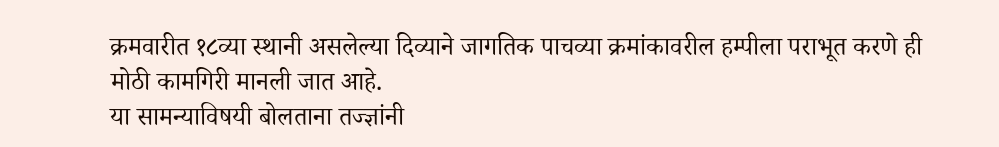क्रमवारीत १८व्या स्थानी असलेल्या दिव्याने जागतिक पाचव्या क्रमांकावरील हम्पीला पराभूत करणे ही मोठी कामगिरी मानली जात आहे.
या सामन्याविषयी बोलताना तज्ज्ञांनी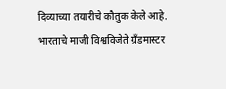दिव्याच्या तयारीचे कौतुक केले आहे. भारताचे माजी विश्वविजेते ग्रँडमास्टर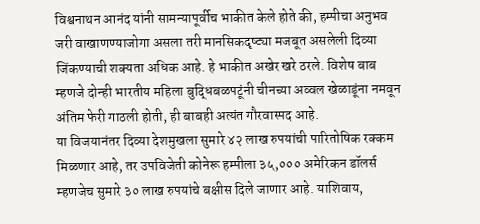विश्वनाथन आनंद यांनी सामन्यापूर्वीच भाकीत केले होते की, हम्पीचा अनुभव जरी वाखाणण्याजोगा असला तरी मानसिकदृष्ट्या मजबूत असलेली दिव्या जिंकण्याची शक्यता अधिक आहे. हे भाकीत अखेर खरे ठरले. विशेष बाब म्हणजे दोन्ही भारतीय महिला बुद्धिबळपटूंनी चीनच्या अव्वल खेळाडूंना नमवून अंतिम फेरी गाठली होती, ही बाबही अत्यंत गौरवास्पद आहे.
या विजयानंतर दिव्या देशमुखला सुमारे ४२ लाख रुपयांची पारितोषिक रक्कम मिळणार आहे, तर उपविजेती कोनेरू हम्पीला ३५,००० अमेरिकन डॉलर्स म्हणजेच सुमारे ३० लाख रुपयांचे बक्षीस दिले जाणार आहे. याशिवाय,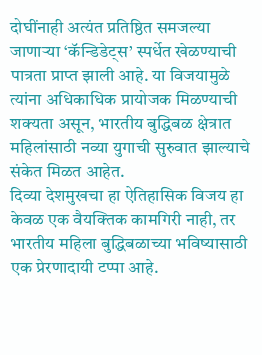दोघींनाही अत्यंत प्रतिष्ठित समजल्या जाणाऱ्या ‘कॅन्डिडेट्स’ स्पर्धेत खेळण्याची पात्रता प्राप्त झाली आहे. या विजयामुळे त्यांना अधिकाधिक प्रायोजक मिळण्याची शक्यता असून, भारतीय बुद्धिबळ क्षेत्रात महिलांसाठी नव्या युगाची सुरुवात झाल्याचे संकेत मिळत आहेत.
दिव्या देशमुखचा हा ऐतिहासिक विजय हा केवळ एक वैयक्तिक कामगिरी नाही, तर भारतीय महिला बुद्धिबळाच्या भविष्यासाठी एक प्रेरणादायी टप्पा आहे.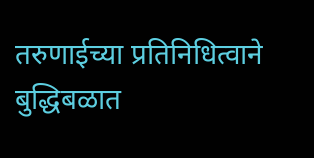तरुणाईच्या प्रतिनिधित्वाने बुद्धिबळात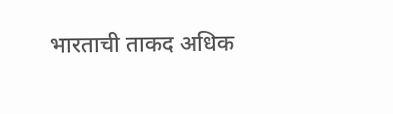भारताची ताकद अधिक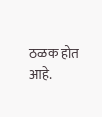ठळक होत आहे.